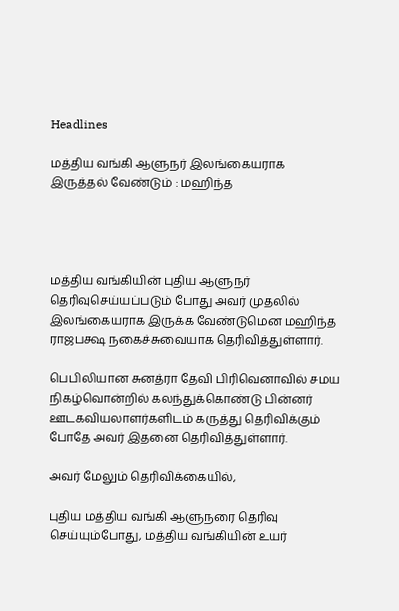Headlines

மத்திய வங்கி ஆளுநர் இலங்கையராக இருத்தல் வேண்டும் : மஹிந்த




மத்திய வங்கியின் புதிய ஆளுநர் தெரிவுசெய்யப்படும் போது அவர் முதலில்  இலங்கையராக இருக்க வேண்டுமென மஹிந்த ராஜபக்ஷ நகைச்சுவையாக தெரிவித்துள்ளார்.

பெபிலியான சுனத்ரா தேவி பிரிவெனாவில் சமய நிகழ்வொன்றில் கலந்துக்கொண்டு பின்னர் ஊடகவியலாளர்களிடம் கருத்து தெரிவிக்கும் போதே அவர் இதனை தெரிவித்துள்ளார்.

அவர் மேலும் தெரிவிக்கையில்,

புதிய மத்திய வங்கி ஆளுநரை தெரிவு செய்யும்போது, மத்திய வங்கியின் உயர்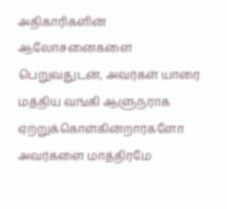அதிகாரிகளின் ஆலோசனைகளை பெறுவதுடன், அவர்கள் யாரை மத்திய வங்கி ஆளுநராக ஏற்றுக்கொள்கின்றார்களோ அவர்களை மாத்திரமே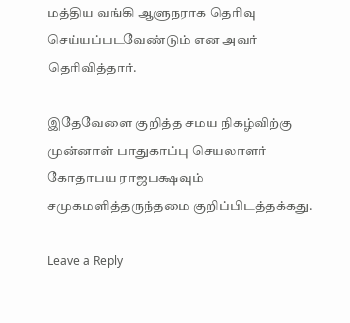மத்திய வங்கி ஆளுநராக தெரிவு செய்யப்படவேண்டும் என அவர் தெரிவித்தார்.

இதேவேளை குறித்த சமய நிகழ்விற்கு முன்னாள் பாதுகாப்பு செயலாளர் கோதாபய ராஜபக்ஷவும் சமுகமளித்தருந்தமை குறிப்பிடத்தக்கது.

Leave a Reply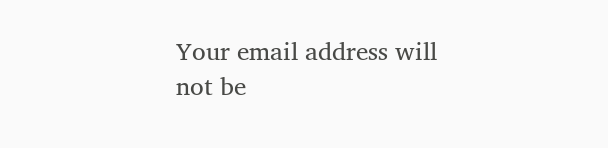Your email address will not be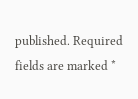published. Required fields are marked *